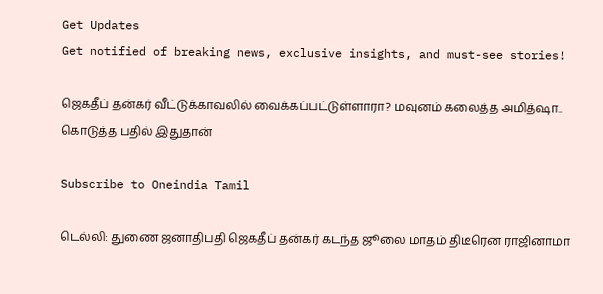Get Updates
Get notified of breaking news, exclusive insights, and must-see stories!

ஜெகதீப் தன்கர் வீட்டுக்காவலில் வைக்கப்பட்டுள்ளாரா? மவுனம் கலைத்த அமித்ஷா.. கொடுத்த பதில் இதுதான்

Subscribe to Oneindia Tamil

டெல்லி: துணை ஜனாதிபதி ஜெகதீப் தன்கர் கடந்த ஜூலை மாதம் திடீரென ராஜினாமா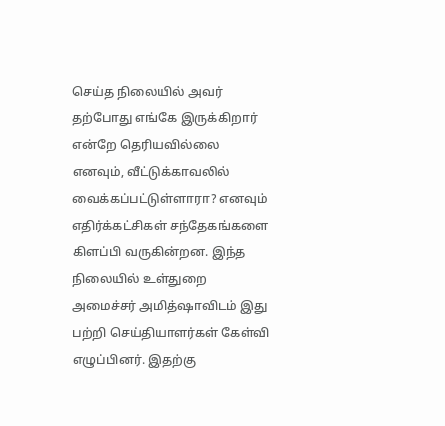செய்த நிலையில் அவர் தற்போது எங்கே இருக்கிறார் என்றே தெரியவில்லை எனவும், வீட்டுக்காவலில் வைக்கப்பட்டுள்ளாரா? எனவும் எதிர்க்கட்சிகள் சந்தேகங்களை கிளப்பி வருகின்றன. இந்த நிலையில் உள்துறை அமைச்சர் அமித்ஷாவிடம் இது பற்றி செய்தியாளர்கள் கேள்வி எழுப்பினர். இதற்கு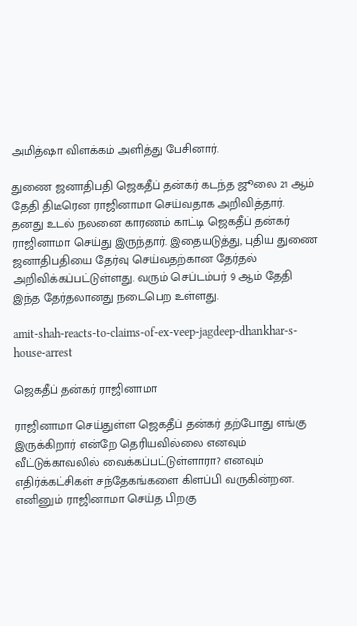அமித்ஷா விளக்கம் அளித்து பேசினார்.

துணை ஜனாதிபதி ஜெகதீப் தன்கர் கடந்த ஜூலை 21 ஆம் தேதி திடீரென ராஜினாமா செய்வதாக அறிவித்தார். தனது உடல் நலனை காரணம் காட்டி ஜெகதீப் தன்கர் ராஜினாமா செய்து இருந்தார். இதையடுத்து, புதிய துணை ஜனாதிபதியை தேர்வு செய்வதற்கான தேர்தல் அறிவிக்கப்பட்டுள்ளது. வரும் செப்டம்பர் 9 ஆம் தேதி இந்த தேர்தலானது நடைபெற உள்ளது.

amit-shah-reacts-to-claims-of-ex-veep-jagdeep-dhankhar-s-house-arrest

ஜெகதீப் தன்கர் ராஜினாமா

ராஜினாமா செய்துள்ள ஜெகதீப் தன்கர் தற்போது எங்கு இருக்கிறார் என்றே தெரியவில்லை எனவும் வீட்டுக்காவலில் வைக்கப்பட்டுள்ளாரா? எனவும் எதிர்க்கட்சிகள் சந்தேகங்களை கிளப்பி வருகின்றன. எனினும் ராஜினாமா செய்த பிறகு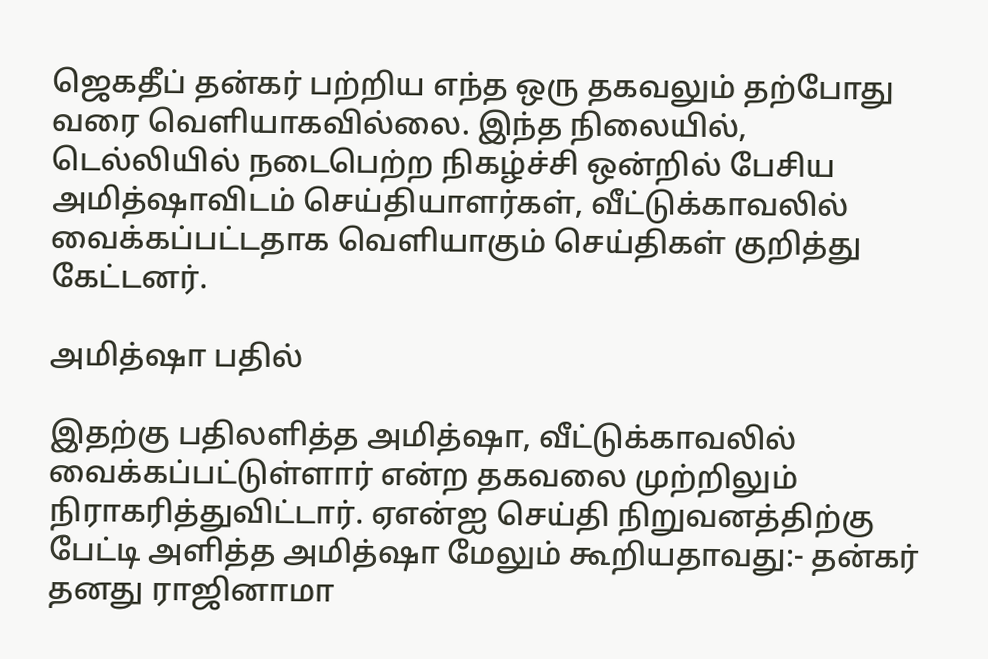ஜெகதீப் தன்கர் பற்றிய எந்த ஒரு தகவலும் தற்போது வரை வெளியாகவில்லை. இந்த நிலையில், டெல்லியில் நடைபெற்ற நிகழ்ச்சி ஒன்றில் பேசிய அமித்ஷாவிடம் செய்தியாளர்கள், வீட்டுக்காவலில் வைக்கப்பட்டதாக வெளியாகும் செய்திகள் குறித்து கேட்டனர்.

அமித்ஷா பதில்

இதற்கு பதிலளித்த அமித்ஷா, வீட்டுக்காவலில் வைக்கப்பட்டுள்ளார் என்ற தகவலை முற்றிலும் நிராகரித்துவிட்டார். ஏஎன்ஐ செய்தி நிறுவனத்திற்கு பேட்டி அளித்த அமித்ஷா மேலும் கூறியதாவது:- தன்கர் தனது ராஜினாமா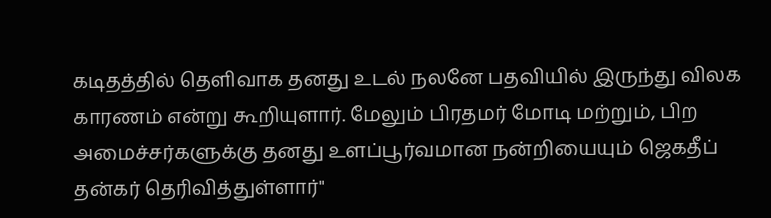கடிதத்தில் தெளிவாக தனது உடல் நலனே பதவியில் இருந்து விலக காரணம் என்று கூறியுளார். மேலும் பிரதமர் மோடி மற்றும், பிற அமைச்சர்களுக்கு தனது உளப்பூர்வமான நன்றியையும் ஜெகதீப் தன்கர் தெரிவித்துள்ளார்"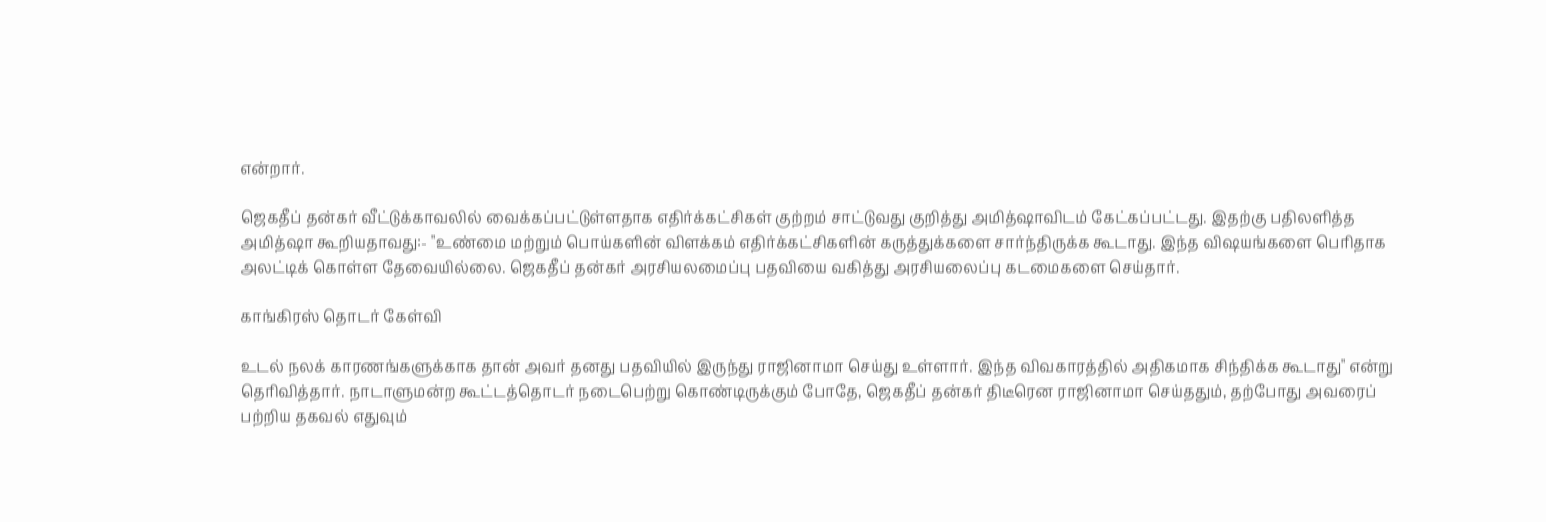என்றார்.

ஜெகதீப் தன்கர் வீட்டுக்காவலில் வைக்கப்பட்டுள்ளதாக எதிர்க்கட்சிகள் குற்றம் சாட்டுவது குறித்து அமித்ஷாவிடம் கேட்கப்பட்டது. இதற்கு பதிலளித்த அமித்ஷா கூறியதாவது:- "உண்மை மற்றும் பொய்களின் விளக்கம் எதிர்க்கட்சிகளின் கருத்துக்களை சார்ந்திருக்க கூடாது. இந்த விஷயங்களை பெரிதாக அலட்டிக் கொள்ள தேவையில்லை. ஜெகதீப் தன்கர் அரசியலமைப்பு பதவியை வகித்து அரசியலைப்பு கடமைகளை செய்தார்.

காங்கிரஸ் தொடர் கேள்வி

உடல் நலக் காரணங்களுக்காக தான் அவர் தனது பதவியில் இருந்து ராஜினாமா செய்து உள்ளார். இந்த விவகாரத்தில் அதிகமாக சிந்திக்க கூடாது" என்று தெரிவித்தார். நாடாளுமன்ற கூட்டத்தொடர் நடைபெற்று கொண்டிருக்கும் போதே, ஜெகதீப் தன்கர் திடீரென ராஜினாமா செய்ததும், தற்போது அவரைப் பற்றிய தகவல் எதுவும்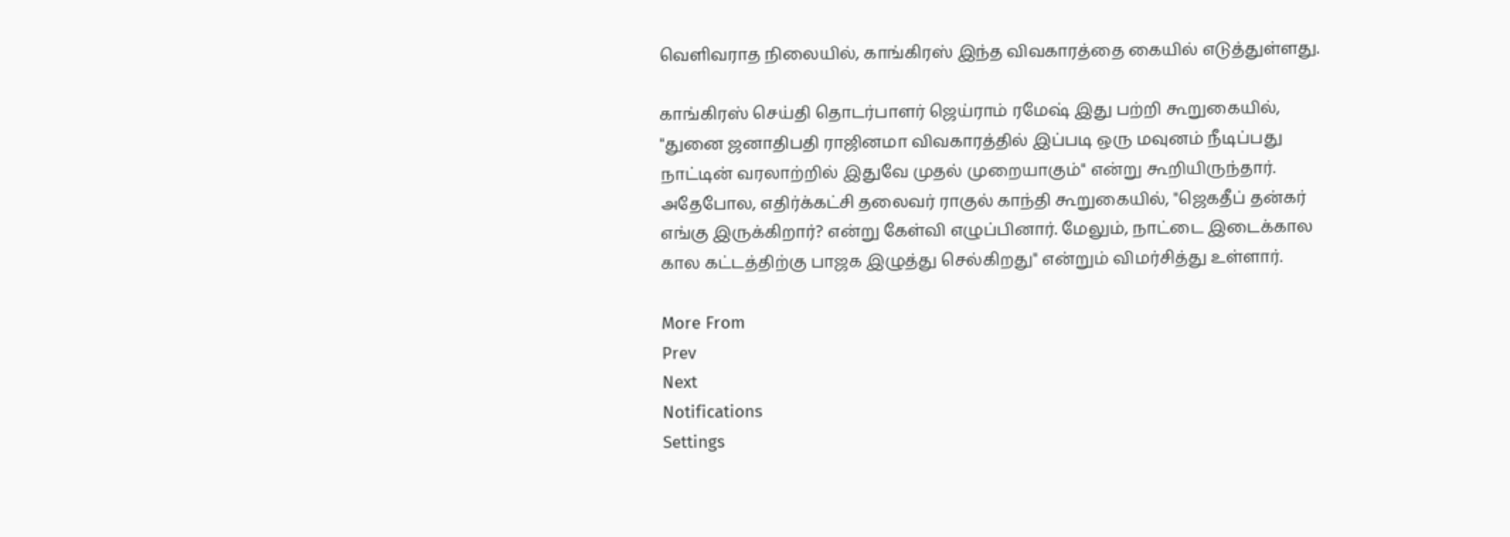வெளிவராத நிலையில், காங்கிரஸ் இந்த விவகாரத்தை கையில் எடுத்துள்ளது.

காங்கிரஸ் செய்தி தொடர்பாளர் ஜெய்ராம் ரமேஷ் இது பற்றி கூறுகையில், "துனை ஜனாதிபதி ராஜினமா விவகாரத்தில் இப்படி ஒரு மவுனம் நீடிப்பது நாட்டின் வரலாற்றில் இதுவே முதல் முறையாகும்" என்று கூறியிருந்தார். அதேபோல, எதிர்க்கட்சி தலைவர் ராகுல் காந்தி கூறுகையில், "ஜெகதீப் தன்கர் எங்கு இருக்கிறார்? என்று கேள்வி எழுப்பினார். மேலும், நாட்டை இடைக்கால கால கட்டத்திற்கு பாஜக இழுத்து செல்கிறது" என்றும் விமர்சித்து உள்ளார்.

More From
Prev
Next
Notifications
Settings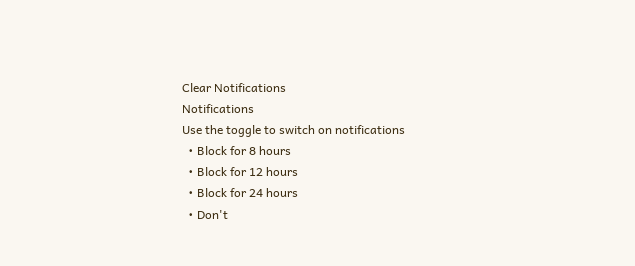Clear Notifications
Notifications
Use the toggle to switch on notifications
  • Block for 8 hours
  • Block for 12 hours
  • Block for 24 hours
  • Don't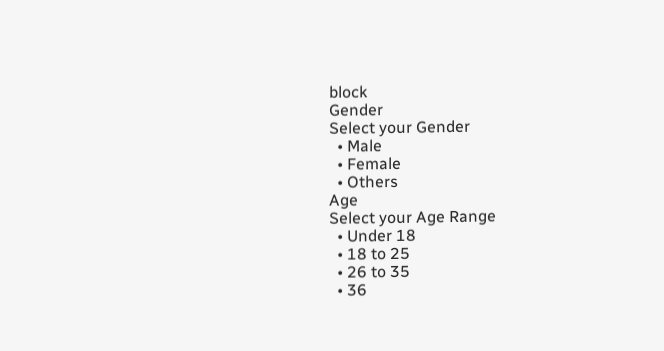block
Gender
Select your Gender
  • Male
  • Female
  • Others
Age
Select your Age Range
  • Under 18
  • 18 to 25
  • 26 to 35
  • 36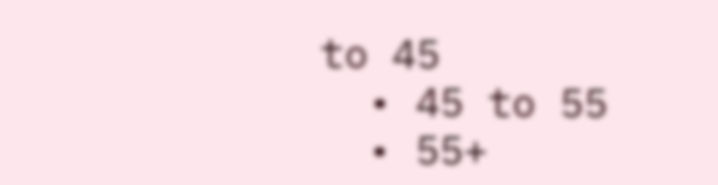to 45
  • 45 to 55
  • 55+